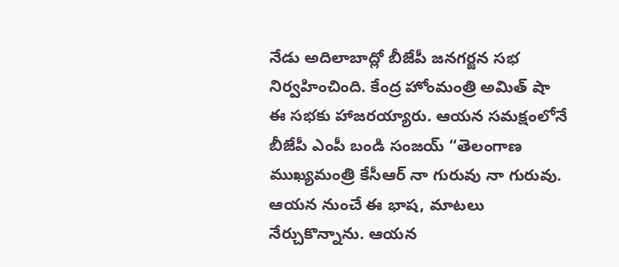నేడు అదిలాబాద్లో బీజేపీ జనగర్జన సభ నిర్వహించింది. కేంద్ర హోంమంత్రి అమిత్ షా ఈ సభకు హాజరయ్యారు. ఆయన సమక్షంలోనే బీజేపీ ఎంపీ బండి సంజయ్ “తెలంగాణ ముఖ్యమంత్రి కేసీఆర్ నా గురువు నా గురువు. ఆయన నుంచే ఈ భాష, మాటలు నేర్చుకొన్నాను. ఆయన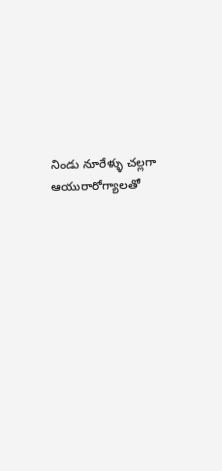నిండు నూరేళ్ళు చల్లగా ఆయురారోగ్యాలతో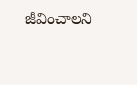జీవించాలని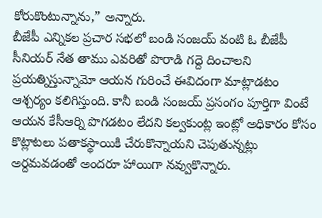కోరుకొంటున్నాను,” అన్నారు.
బీజేపీ ఎన్నికల ప్రచార సభలో బండి సంజయ్ వంటి ఓ బీజేపీ సీనియర్ నేత తాము ఎవరితో పొరాడి గద్దె దించాలని ప్రయత్నిస్తున్నామో ఆయన గురించే ఈవిదంగా మాట్లాడటం ఆశ్చర్యం కలిగిస్తుంది. కానీ బండి సంజయ్ ప్రసంగం పూర్తిగా వింటే ఆయన కేసీఆర్ని పొగడటం లేదని కల్వకుంట్ల ఇంట్లో అధికారం కోసం కొట్లాటలు పతాకస్థాయికి చేరుకొన్నాయని చెపుతున్నట్లు అర్దమవడంతో అందరూ హాయిగా నవ్వుకొన్నారు.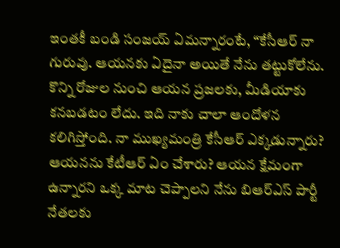ఇంతకీ బండి సంజయ్ ఏమన్నారంటే, “కేసీఆర్ నా గురువు. ఆయనకు ఏదైనా అయితే నేను తట్టుకోలేను. కొన్ని రోజుల నుంచి ఆయన ప్రజలకు, మీడియాకు కనబడటం లేదు. ఇది నాకు చాలా ఆందోళన కలిగిస్తోంది. నా ముఖ్యమంత్రి కేసీఆర్ ఎక్కడున్నారు? ఆయనను కేటీఆర్ ఏం చేశారు? ఆయన క్షేమంగా ఉన్నారని ఒక్క మాట చెప్పాలని నేను బిఆర్ఎస్ పార్టీ నేతలకు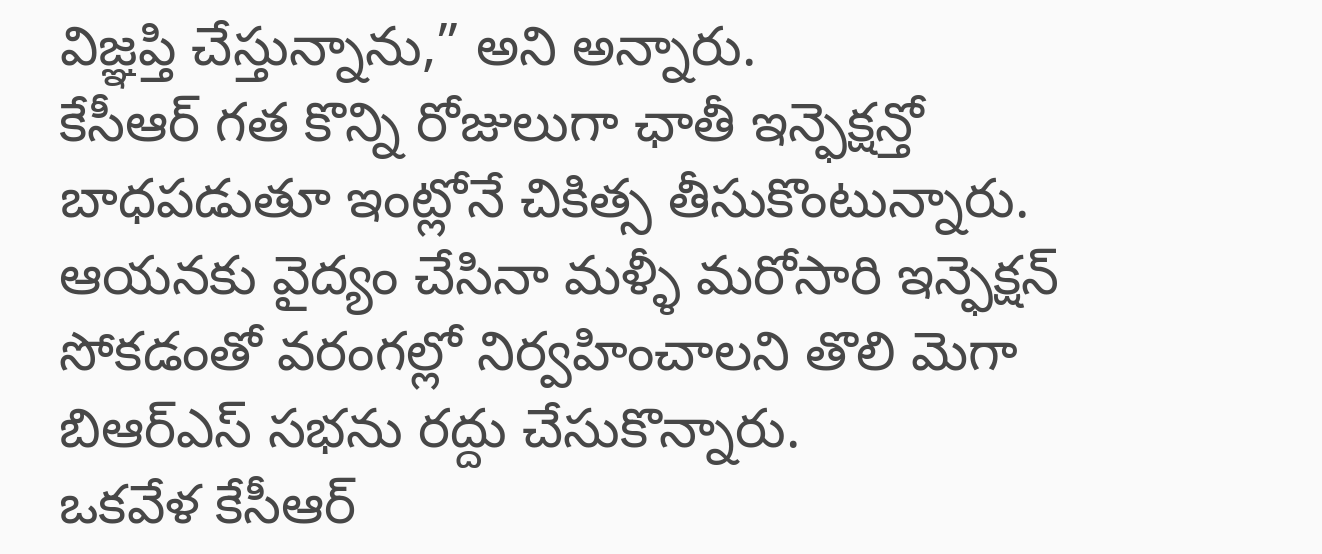విజ్ఞప్తి చేస్తున్నాను,” అని అన్నారు.
కేసీఆర్ గత కొన్ని రోజులుగా ఛాతీ ఇన్ఫెక్షన్తో బాధపడుతూ ఇంట్లోనే చికిత్స తీసుకొంటున్నారు. ఆయనకు వైద్యం చేసినా మళ్ళీ మరోసారి ఇన్ఫెక్షన్ సోకడంతో వరంగల్లో నిర్వహించాలని తొలి మెగా బిఆర్ఎస్ సభను రద్దు చేసుకొన్నారు.
ఒకవేళ కేసీఆర్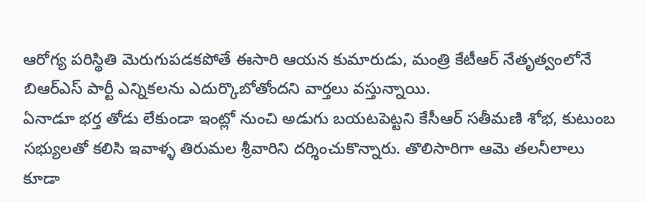ఆరోగ్య పరిస్థితి మెరుగుపడకపోతే ఈసారి ఆయన కుమారుడు, మంత్రి కేటీఆర్ నేతృత్వంలోనే బిఆర్ఎస్ పార్టీ ఎన్నికలను ఎదుర్కొబోతోందని వార్తలు వస్తున్నాయి.
ఏనాడూ భర్త తోడు లేకుండా ఇంట్లో నుంచి అడుగు బయటపెట్టని కేసీఆర్ సతీమణి శోభ, కుటుంబ సభ్యులతో కలిసి ఇవాళ్ళ తిరుమల శ్రీవారిని దర్శించుకొన్నారు. తొలిసారిగా ఆమె తలనీలాలు కూడా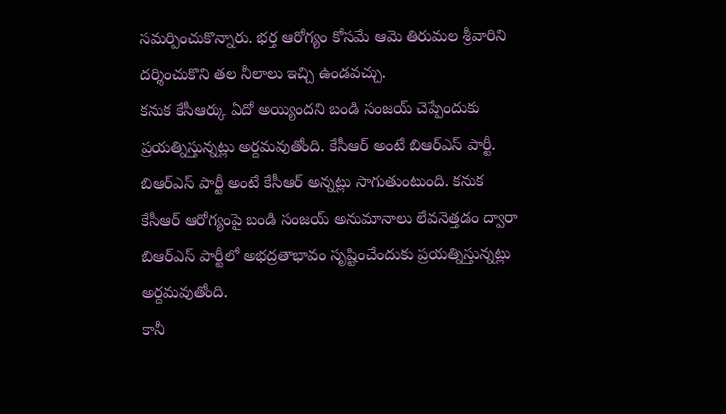సమర్పించుకొన్నారు. భర్త ఆరోగ్యం కోసమే ఆమె తిరుమల శ్రీవారిని దర్శించుకొని తల నీలాలు ఇచ్చి ఉండవచ్చు.
కనుక కేసీఆర్కు ఏదో అయ్యిందని బండి సంజయ్ చెప్పేందుకు ప్రయత్నిస్తున్నట్లు అర్దమవుతోంది. కేసీఆర్ అంటే బిఆర్ఎస్ పార్టీ. బిఆర్ఎస్ పార్టీ అంటే కేసీఆర్ అన్నట్లు సాగుతుంటుంది. కనుక కేసీఆర్ ఆరోగ్యంపై బండి సంజయ్ అనుమానాలు లేవనెత్తడం ద్వారా బిఆర్ఎస్ పార్టీలో అభద్రతాభావం సృష్టించేందుకు ప్రయత్నిస్తున్నట్లు అర్దమవుతోంది.
కానీ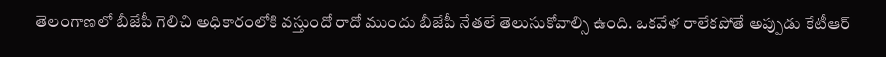తెలంగాణలో బీజేపీ గెలిచి అధికారంలోకి వస్తుందో రాదో ముందు బీజేపీ నేతలే తెలుసుకోవాల్సి ఉంది. ఒకవేళ రాలేకపోతే అప్పుడు కేటీఆర్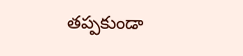తప్పకుండా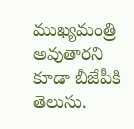ముఖ్యమంత్రి అవుతారని కూడా బీజేపీకి తెలుసు.